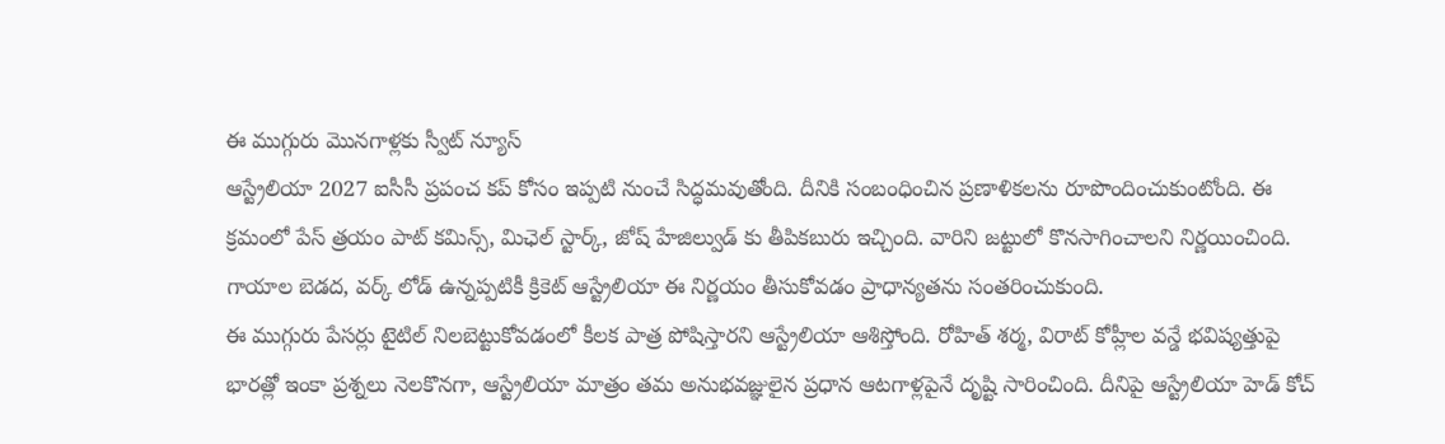ఈ ముగ్గురు మొనగాళ్లకు స్వీట్ న్యూస్
ఆస్ట్రేలియా 2027 ఐసీసీ ప్రపంచ కప్ కోసం ఇప్పటి నుంచే సిద్ధమవుతోంది. దీనికి సంబంధించిన ప్రణాళికలను రూపొందించుకుంటోంది. ఈ క్రమంలో పేస్ త్రయం పాట్ కమిన్స్, మిఛెల్ స్టార్క్, జోష్ హేజిల్వుడ్ కు తీపికబురు ఇచ్చింది. వారిని జట్టులో కొనసాగించాలని నిర్ణయించింది. గాయాల బెడద, వర్క్ లోడ్ ఉన్నప్పటికీ క్రికెట్ ఆస్ట్రేలియా ఈ నిర్ణయం తీసుకోవడం ప్రాధాన్యతను సంతరించుకుంది.
ఈ ముగ్గురు పేసర్లు టైటిల్ నిలబెట్టుకోవడంలో కీలక పాత్ర పోషిస్తారని ఆస్ట్రేలియా ఆశిస్తోంది. రోహిత్ శర్మ, విరాట్ కోహ్లీల వన్డే భవిష్యత్తుపై భారత్లో ఇంకా ప్రశ్నలు నెలకొనగా, ఆస్ట్రేలియా మాత్రం తమ అనుభవజ్ఞులైన ప్రధాన ఆటగాళ్లపైనే దృష్టి సారించింది. దీనిపై ఆస్ట్రేలియా హెడ్ కోచ్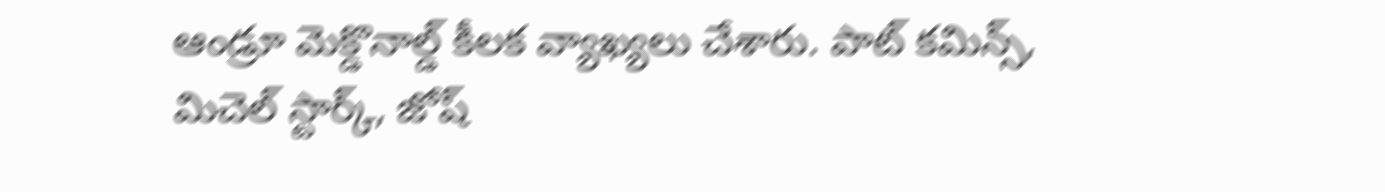ఆండ్రూ మెక్డొనాల్డ్ కీలక వ్యాఖ్యలు చేశారు. పాట్ కమిన్స్, మిచెల్ స్టార్క్, జోష్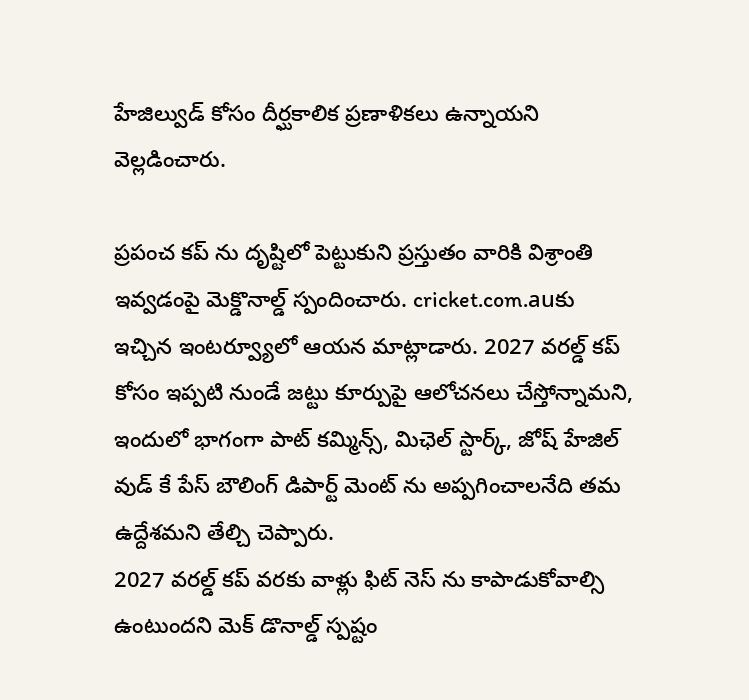హేజిల్వుడ్ కోసం దీర్ఘకాలిక ప్రణాళికలు ఉన్నాయని వెల్లడించారు.

ప్రపంచ కప్ ను దృష్టిలో పెట్టుకుని ప్రస్తుతం వారికి విశ్రాంతి ఇవ్వడంపై మెక్డొనాల్డ్ స్పందించారు. cricket.com.auకు ఇచ్చిన ఇంటర్వ్యూలో ఆయన మాట్లాడారు. 2027 వరల్డ్ కప్ కోసం ఇప్పటి నుండే జట్టు కూర్పుపై ఆలోచనలు చేస్తోన్నామని, ఇందులో భాగంగా పాట్ కమ్మిన్స్, మిఛెల్ స్టార్క్, జోష్ హేజిల్ వుడ్ కే పేస్ బౌలింగ్ డిపార్ట్ మెంట్ ను అప్పగించాలనేది తమ ఉద్దేశమని తేల్చి చెప్పారు.
2027 వరల్డ్ కప్ వరకు వాళ్లు ఫిట్ నెస్ ను కాపాడుకోవాల్సి ఉంటుందని మెక్ డొనాల్డ్ స్పష్టం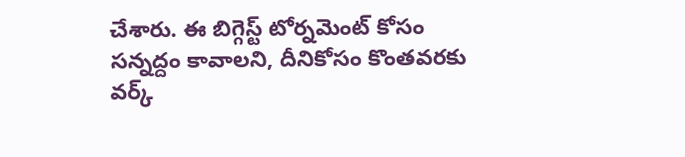చేశారు. ఈ బిగ్గెస్ట్ టోర్నమెంట్ కోసం సన్నద్దం కావాలని, దీనికోసం కొంతవరకు వర్క్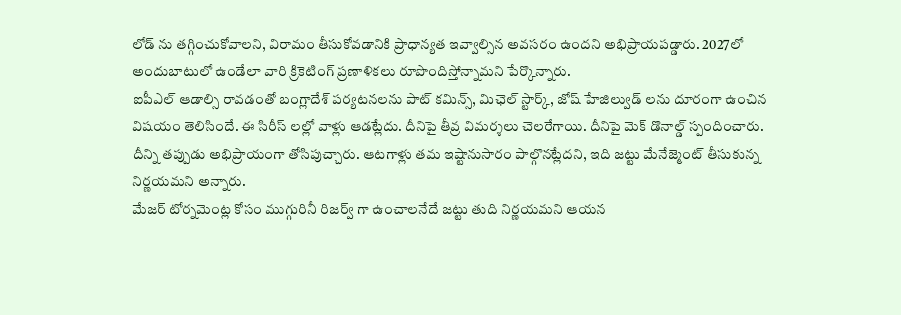లోడ్ ను తగ్గించుకోవాలని, విరామం తీసుకోవడానికి ప్రాధాన్యత ఇవ్వాల్సిన అవసరం ఉందని అభిప్రాయపడ్డారు. 2027లో అందుబాటులో ఉండేలా వారి క్రికెటింగ్ ప్రణాళికలు రూపొందిస్తోన్నామని పేర్కొన్నారు.
ఐపీఎల్ ఆడాల్సి రావడంతో బంగ్లాదేశ్ పర్యటనలను పాట్ కమిన్స్, మిఛెల్ స్టార్క్, జోష్ హేజిల్వుడ్ లను దూరంగా ఉంచిన విషయం తెలిసిందే. ఈ సిరీస్ లల్లో వాళ్లు ఆడట్లేదు. దీనిపై తీవ్ర విమర్శలు చెలరేగాయి. దీనిపై మెక్ డొనాల్డ్ స్పందించారు. దీన్ని తప్పుడు అభిప్రాయంగా తోసిపుచ్చారు. ఆటగాళ్లు తమ ఇష్టానుసారం పాల్గొనట్లేదని, ఇది జట్టు మేనేజ్మెంట్ తీసుకున్న నిర్ణయమని అన్నారు.
మేజర్ టోర్నమెంట్ల కోసం ముగ్గురినీ రిజర్వ్ గా ఉంచాలనేదే జట్టు తుది నిర్ణయమని ఆయన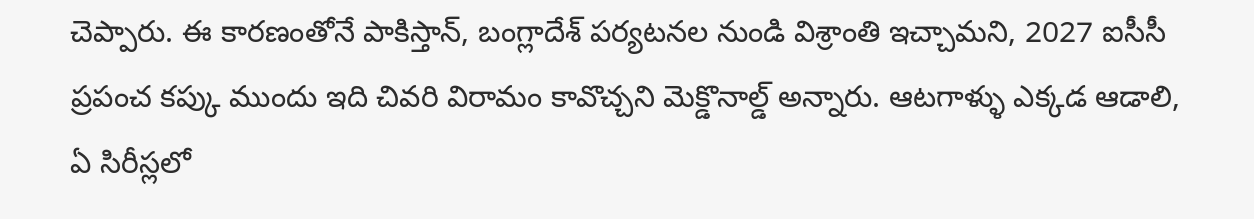చెప్పారు. ఈ కారణంతోనే పాకిస్తాన్, బంగ్లాదేశ్ పర్యటనల నుండి విశ్రాంతి ఇచ్చామని, 2027 ఐసీసీ ప్రపంచ కప్కు ముందు ఇది చివరి విరామం కావొచ్చని మెక్డొనాల్డ్ అన్నారు. ఆటగాళ్ళు ఎక్కడ ఆడాలి, ఏ సిరీస్లలో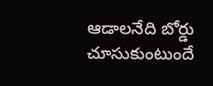ఆడాలనేది బోర్డు చూసుకుంటుందే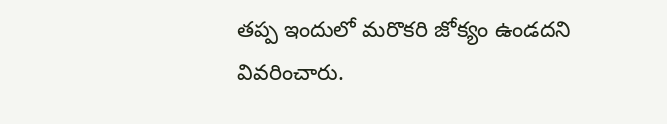తప్ప ఇందులో మరొకరి జోక్యం ఉండదని వివరించారు.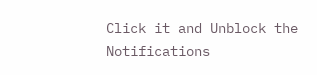Click it and Unblock the Notifications